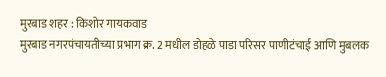मुरबाड शहर : किशोर गायकवाड
मुरबाड नगरपंचायतीच्या प्रभाग क्र. 2 मधील डोहळे पाडा परिसर पाणीटंचाई आणि मुबलक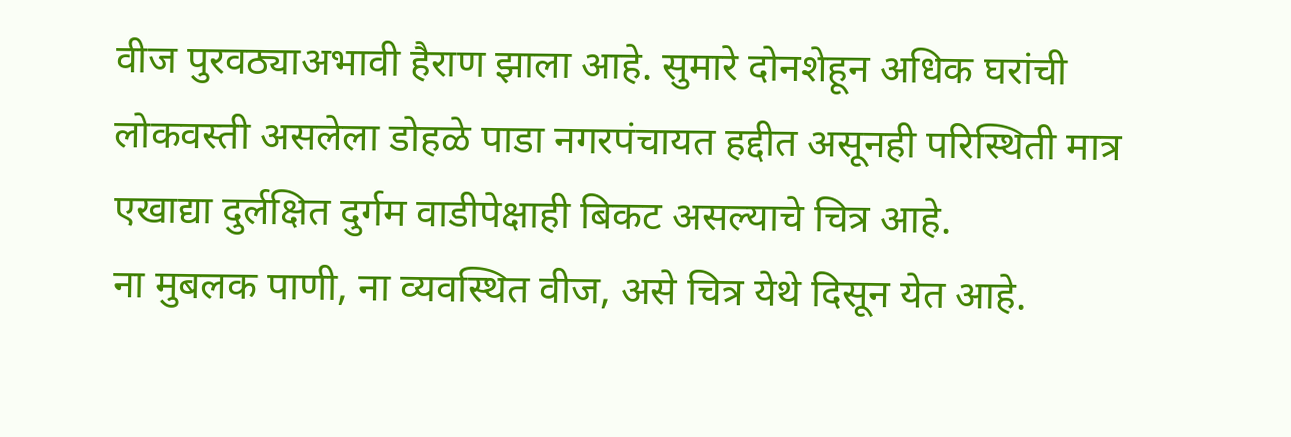वीज पुरवठ्याअभावी हैराण झाला आहे. सुमारे दोनशेहून अधिक घरांची लोकवस्ती असलेला डोहळे पाडा नगरपंचायत हद्दीत असूनही परिस्थिती मात्र एखाद्या दुर्लक्षित दुर्गम वाडीपेक्षाही बिकट असल्याचे चित्र आहे.
ना मुबलक पाणी, ना व्यवस्थित वीज, असे चित्र येथे दिसून येत आहे.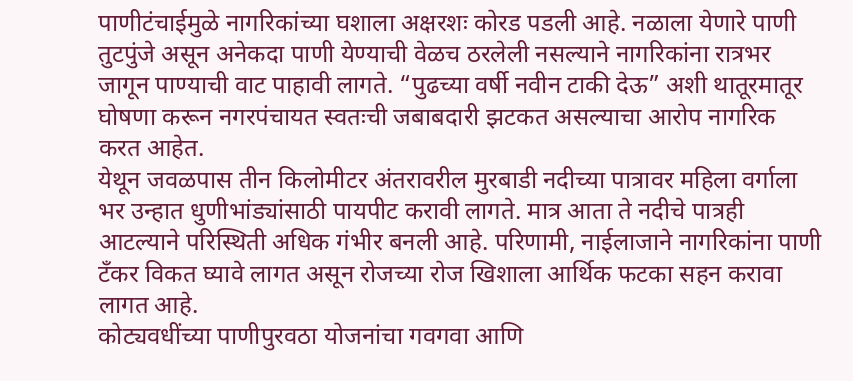पाणीटंचाईमुळे नागरिकांच्या घशाला अक्षरशः कोरड पडली आहे. नळाला येणारे पाणी तुटपुंजे असून अनेकदा पाणी येण्याची वेळच ठरलेली नसल्याने नागरिकांना रात्रभर जागून पाण्याची वाट पाहावी लागते. “पुढच्या वर्षी नवीन टाकी देऊ” अशी थातूरमातूर घोषणा करून नगरपंचायत स्वतःची जबाबदारी झटकत असल्याचा आरोप नागरिक करत आहेत.
येथून जवळपास तीन किलोमीटर अंतरावरील मुरबाडी नदीच्या पात्रावर महिला वर्गाला भर उन्हात धुणीभांड्यांसाठी पायपीट करावी लागते. मात्र आता ते नदीचे पात्रही आटल्याने परिस्थिती अधिक गंभीर बनली आहे. परिणामी, नाईलाजाने नागरिकांना पाणी टँकर विकत घ्यावे लागत असून रोजच्या रोज खिशाला आर्थिक फटका सहन करावा लागत आहे.
कोट्यवधींच्या पाणीपुरवठा योजनांचा गवगवा आणि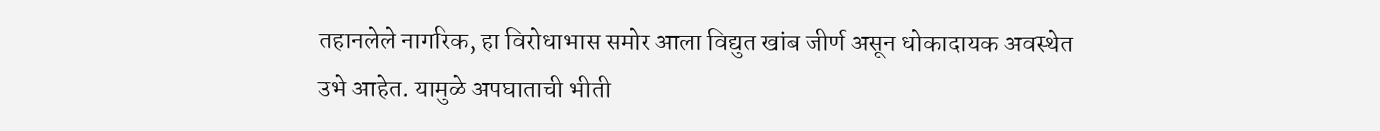तहानलेले नागरिक, हा विरोधाभास समोर आला विद्युत खांब जीर्ण असून धोकादायक अवस्थेत उभे आहेत. यामुळे अपघाताची भीती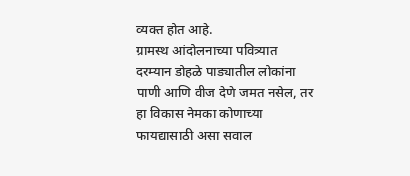व्यक्त होत आहे.
ग्रामस्थ आंदोलनाच्या पवित्र्यात
दरम्यान डोहळे पाड्यातील लोकांना पाणी आणि वीज देणे जमत नसेल, तर हा विकास नेमका कोणाच्या फायद्यासाठी असा सवाल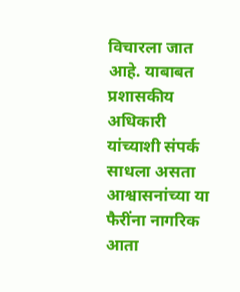विचारला जात आहे. याबाबत प्रशासकीय अधिकारी यांच्याशी संपर्क साधला असता आश्वासनांच्या या फैरींना नागरिक आता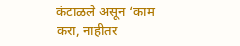कंटाळले असून ‘काम करा, नाहीतर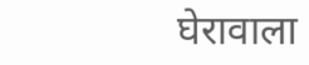घेरावाला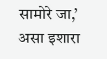सामोरे जा,’ असा इशारा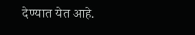देण्यात येत आहे.